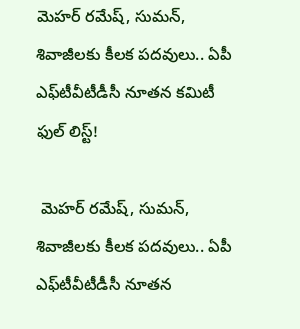మెహర్ రమేష్, సుమన్, శివాజీలకు కీలక పదవులు.. ఏపీ ఎఫ్‌టీవీటీడీసీ నూతన కమిటీ ఫుల్ లిస్ట్!

 మెహర్ రమేష్, సుమన్, శివాజీలకు కీలక పదవులు.. ఏపీ ఎఫ్‌టీవీటీడీసీ నూతన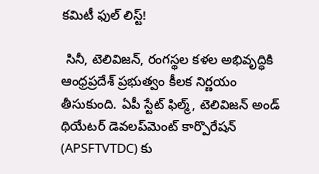కమిటీ ఫుల్ లిస్ట్!

 సినీ, టెలివిజన్, రంగస్థల కళల అభివృద్ధికి ఆంధ్రప్రదేశ్ ప్రభుత్వం కీలక నిర్ణయం తీసుకుంది. ఏపీ స్టేట్ ఫిల్మ్, టెలివిజన్ అండ్ థియేటర్ డెవలప్‌మెంట్ కార్పొరేషన్ (APSFTVTDC) కు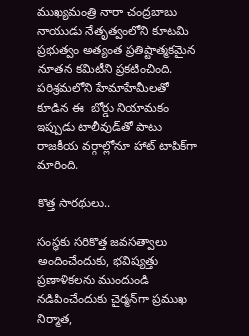ముఖ్యమంత్రి నారా చంద్రబాబు నాయుడు నేతృత్వంలోని కూటమి ప్రభుత్వం అత్యంత ప్రతిష్టాత్మకమైన నూతన కమిటీని ప్రకటించింది. పరిశ్రమలోని హేమాహేమీలతో కూడిన ఈ  బోర్డు నియామకం ఇప్పుడు టాలీవుడ్‌తో పాటు రాజకీయ వర్గాల్లోనూ హాట్ టాపిక్‌గా మారింది.

కొత్త సారథులు..

సంస్థకు సరికొత్త జవసత్వాలు అందించేందుకు, భవిష్యత్తు ప్రణాళికలను ముందుండి నడిపించేందుకు చైర్మన్‌గా ప్రముఖ నిర్మాత,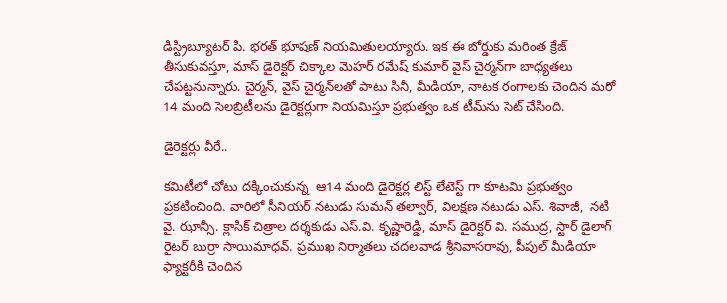డిస్ట్రిబ్యూటర్ పి. భరత్ భూషణ్ నియమితులయ్యారు. ఇక ఈ బోర్డుకు మరింత క్రేజ్ తీసుకువస్తూ, మాస్ డైరెక్టర్ చిక్కాల మెహర్ రమేష్ కుమార్ వైస్ చైర్మన్‌గా బాధ్యతలు చేపట్టనున్నారు. చైర్మన్, వైస్ చైర్మన్‌లతో పాటు సినీ, మీడియా, నాటక రంగాలకు చెందిన మరో 14 మంది సెలబ్రిటీలను డైరెక్టర్లుగా నియమిస్తూ ప్రభుత్వం ఒక టీమ్‌ను సెట్ చేసింది.

డైరెక్టర్లు వీరే..

కమిటీలో చోటు దక్కించుకున్న  ఆ14 మంది డైరెక్టర్ల లిస్ట్ లేటెస్ట్ గా కూటమి ప్రభుత్వం ప్రకటించింది. వారిలో సీనియర్ నటుడు సుమన్ తల్వార్, విలక్షణ నటుడు ఎస్. శివాజీ,  నటి వై. ఝాన్సీ. క్లాసిక్ చిత్రాల దర్శకుడు ఎస్.వి. కృష్ణారెడ్డి, మాస్ డైరెక్టర్ వి. సముద్ర, స్టార్ డైలాగ్ రైటర్ బుర్రా సాయిమాధవ్. ప్రముఖ నిర్మాతలు చదలవాడ శ్రీనివాసరావు, పీపుల్ మీడియా ఫ్యాక్టరీకి చెందిన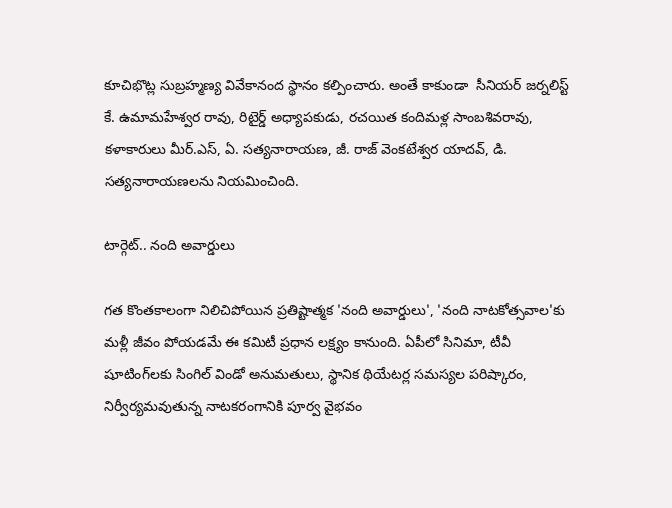కూచిభొట్ల సుబ్రహ్మణ్య వివేకానంద స్థానం కల్పించారు. అంతే కాకుండా  సీనియర్ జర్నలిస్ట్ కే. ఉమామహేశ్వర రావు, రిటైర్డ్ అధ్యాపకుడు, రచయిత కందిమళ్ల సాంబశివరావు, కళాకారులు మీర్.ఎస్, ఏ. సత్యనారాయణ, జీ. రాజ్ వెంకటేశ్వర యాదవ్, డి. సత్యనారాయణలను నియమించింది.

టార్గెట్.. నంది అవార్డులు

గత కొంతకాలంగా నిలిచిపోయిన ప్రతిష్టాత్మక 'నంది అవార్డులు', 'నంది నాటకోత్సవాల'కు మళ్లీ జీవం పోయడమే ఈ కమిటీ ప్రధాన లక్ష్యం కానుంది. ఏపీలో సినిమా, టీవీ షూటింగ్‌లకు సింగిల్ విండో అనుమతులు, స్థానిక థియేటర్ల సమస్యల పరిష్కారం, నిర్వీర్యమవుతున్న నాటకరంగానికి పూర్వ వైభవం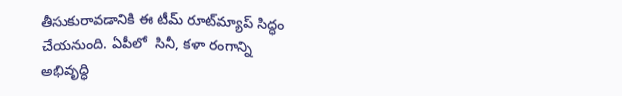తీసుకురావడానికి ఈ టీమ్ రూట్‌మ్యాప్ సిద్ధం చేయనుంది. ఏపీలో  సినీ, కళా రంగాన్ని అభివృద్ధి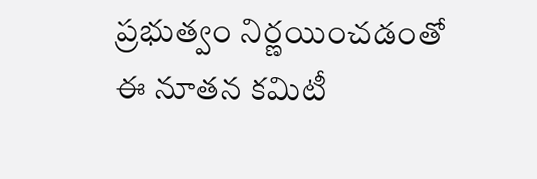ప్రభుత్వం నిర్ణయించడంతో ఈ నూతన కమిటీ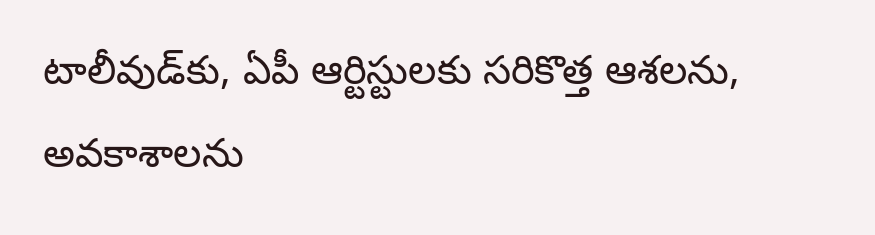టాలీవుడ్‌కు, ఏపీ ఆర్టిస్టులకు సరికొత్త ఆశలను, అవకాశాలను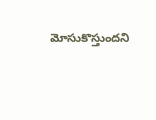మోసుకొస్తుందని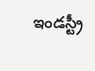ఇండస్ట్రీ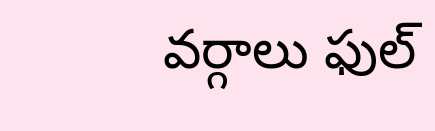వర్గాలు ఫుల్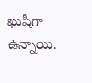ఖుషీగా ఉన్నాయి.